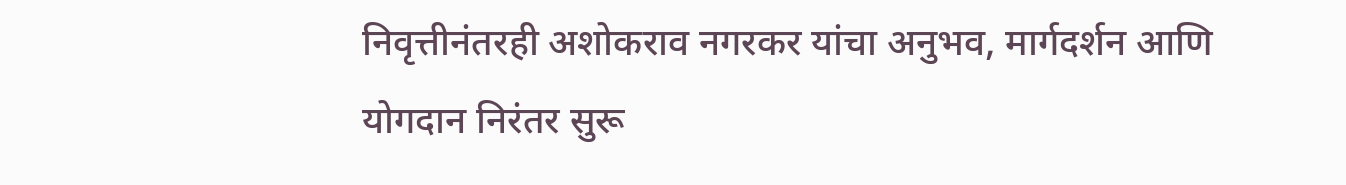निवृत्तीनंतरही अशोकराव नगरकर यांचा अनुभव, मार्गदर्शन आणि योगदान निरंतर सुरू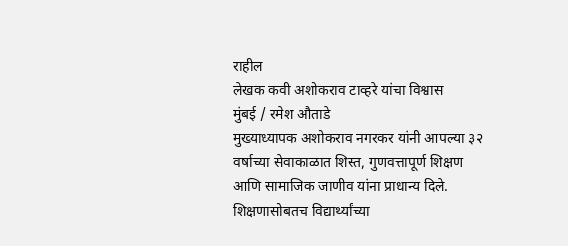राहील
लेखक कवी अशोकराव टाव्हरे यांचा विश्वास
मुंबई / रमेश औताडे
मुख्याध्यापक अशोकराव नगरकर यांनी आपल्या ३२ वर्षाच्या सेवाकाळात शिस्त, गुणवत्तापूर्ण शिक्षण आणि सामाजिक जाणीव यांना प्राधान्य दिले. शिक्षणासोबतच विद्यार्थ्यांच्या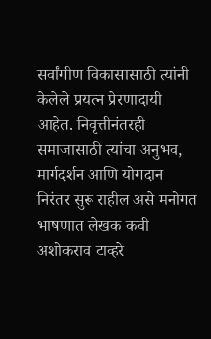सर्वांगीण विकासासाठी त्यांनी केलेले प्रयत्न प्रेरणादायी आहेत. निवृत्तीनंतरही समाजासाठी त्यांचा अनुभव, मार्गदर्शन आणि योगदान निरंतर सुरू राहील असे मनोगत भाषणात लेखक कवी अशोकराव टाव्हरे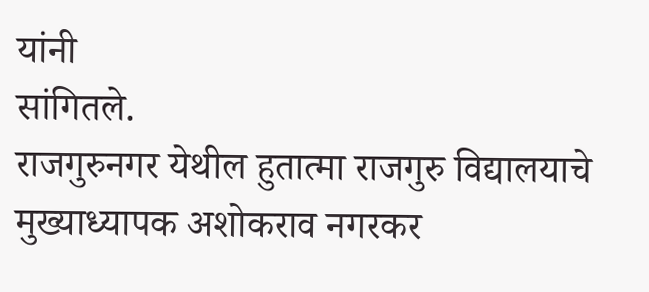यांनी
सांगितले.
राजगुरुनगर येथील हुतात्मा राजगुरु विद्यालयाचे मुख्याध्यापक अशोकराव नगरकर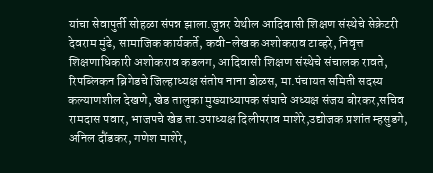यांचा सेवापुर्ती सोहळा संपन्न झाला.जुन्नर येथील आदिवासी शिक्षण संस्थेचे सेक्रेटरी देवराम मुंढे, सामाजिक कार्यकर्ते, कवी-लेखक अशोकराव टाव्हरे, निवृत्त शिक्षणाधिकारी अशोकराव कडलग, आदिवासी शिक्षण संस्थेचे संचालक रावते, रिपब्लिकन ब्रिगेडचे जिल्हाध्यक्ष संतोष नाना डोळस, मा.पंचायत समिती सदस्य कल्याणशील देखणे, खेड तालुका मुख्याध्यापक संघाचे अध्यक्ष संजय बोरकर,सचिव रामदास पवार, भाजपचे खेड ता.उपाध्यक्ष दिलीपराव माशेरे,उद्योजक प्रशांत म्हसुडगे, अनिल दौंडकर, गणेश माशेरे,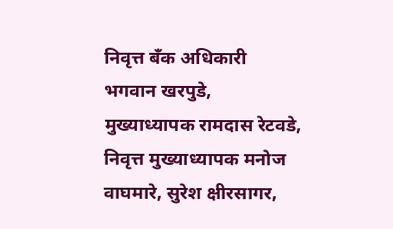निवृत्त बँक अधिकारी भगवान खरपुडे, मुख्याध्यापक रामदास रेटवडे, निवृत्त मुख्याध्यापक मनोज वाघमारे, सुरेश क्षीरसागर,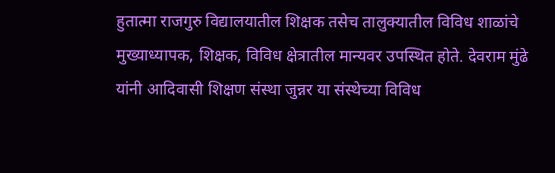हुतात्मा राजगुरु विद्यालयातील शिक्षक तसेच तालुक्यातील विविध शाळांचे मुख्याध्यापक, शिक्षक, विविध क्षेत्रातील मान्यवर उपस्थित होते. देवराम मुंढे यांनी आदिवासी शिक्षण संस्था जुन्नर या संस्थेच्या विविध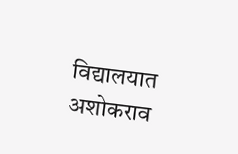विद्यालयात अशोकराव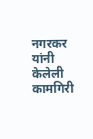नगरकर यांनी केलेली कामगिरी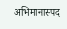अभिमानास्पद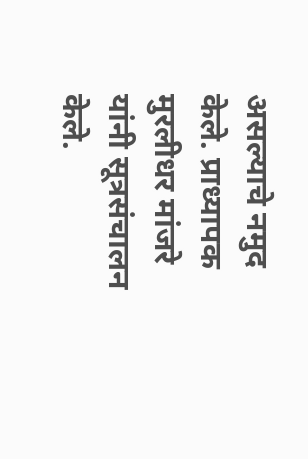असल्याचे नमुद केले. प्राध्यापक मुरलीधर मांजरे यांनी सूत्रसंचालन केले.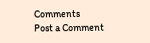Comments
Post a Comment